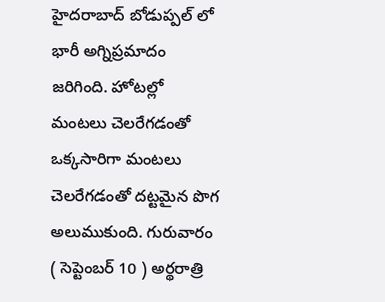హైదరాబాద్ బోడుప్పల్ లో భారీ అగ్నిప్రమాదం జరిగింది. హోటల్లో మంటలు చెలరేగడంతో ఒక్కసారిగా మంటలు చెలరేగడంతో దట్టమైన పొగ అలుముకుంది. గురువారం ( సెప్టెంబర్ 10 ) అర్థరాత్రి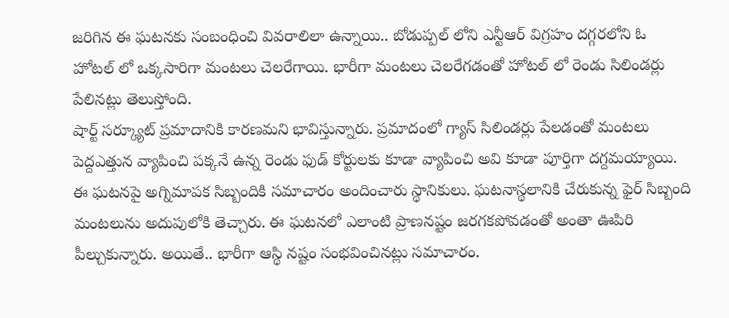జరిగిన ఈ ఘటనకు సంబంధించి వివరాలిలా ఉన్నాయి.. బోడుప్పల్ లోని ఎన్టీఆర్ విగ్రహం దగ్గరలోని ఓ హోటల్ లో ఒక్కసారిగా మంటలు చెలరేగాయి. భారీగా మంటలు చెలరేగడంతో హోటల్ లో రెండు సిలిండర్లు పేలినట్లు తెలుస్తోంది.
షార్ట్ సర్క్యూట్ ప్రమాదానికి కారణమని భావిస్తున్నారు. ప్రమాదంలో గ్యాస్ సిలిండర్లు పేలడంతో మంటలు పెద్దఎత్తున వ్యాపించి పక్కనే ఉన్న రెండు ఫుడ్ కోర్టులకు కూడా వ్యాపించి అవి కూడా పూర్తిగా దగ్దమయ్యాయి.
ఈ ఘటనపై అగ్నిమాపక సిబ్బందికి సమాచారం అందించారు స్థానికులు. ఘటనాస్థలానికి చేరుకున్న ఫైర్ సిబ్బంది మంటలును అదుపులోకి తెచ్చారు. ఈ ఘటనలో ఎలాంటి ప్రాణనష్టం జరగకపోవడంతో అంతా ఊపిరి పీల్చుకున్నారు. అయితే.. భారీగా ఆస్థి నష్టం సంభవించినట్లు సమాచారం.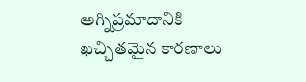అగ్నిప్రమాదానికి ఖచ్చితమైన కారణాలు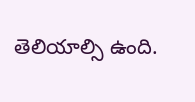తెలియాల్సి ఉంది.